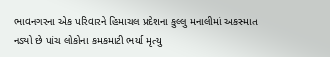ભાવનગરના એક પરિવારને હિમાચલ પ્રદેશના કુલ્લુ મનાલીમાં અકસ્માત નડ્યો છે પાંચ લોકોના કમકમાટી ભર્યા મૃત્યુ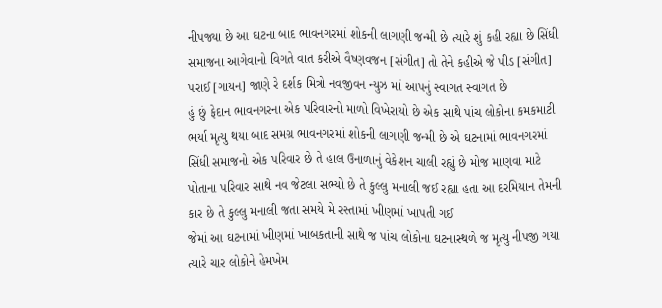નીપજ્યા છે આ ઘટના બાદ ભાવનગરમાં શોકની લાગણી જન્મી છે ત્યારે શું કહી રહ્યા છે સિંધી સમાજના આગેવાનો વિગતે વાત કરીએ વૈષ્ણવજન [સંગીત] તો તેને કહીએ જે પીડ [સંગીત] પરાઈ [ગાયન] જાણે રે દર્શક મિત્રો નવજીવન ન્યુઝ માં આપનું સ્વાગત સ્વાગત છે
હું છું ફેદાન ભાવનગરના એક પરિવારનો માળો વિખેરાયો છે એક સાથે પાંચ લોકોના કમકમાટી ભર્યા મૃત્યુ થયા બાદ સમગ્ર ભાવનગરમાં શોકની લાગણી જન્મી છે એ ઘટનામાં ભાવનગરમાં સિંધી સમાજનો એક પરિવાર છે તે હાલ ઉનાળાનું વેકેશન ચાલી રહ્યું છે મોજ માણવા માટે પોતાના પરિવાર સાથે નવ જેટલા સભ્યો છે તે કુલ્લુ મનાલી જઈ રહ્યા હતા આ દરમિયાન તેમની કાર છે તે કુલ્લુ મનાલી જતા સમયે મે રસ્તામાં ખીણમાં ખાપતી ગઈ
જેમાં આ ઘટનામાં ખીણમાં ખાબકતાની સાથે જ પાંચ લોકોના ઘટનાસ્થળે જ મૃત્યુ નીપજી ગયા ત્યારે ચાર લોકોને હેમખેમ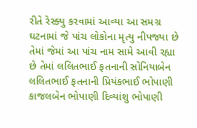રીતે રેસ્ક્યુ કરવામાં આવ્યા આ સમગ્ર ઘટનામાં જે પાંચ લોકોના મૃત્યુ નીપજ્યા છે તેમાં જેમાં આ પાંચ નામ સામે આવી રહ્યા છે તેમાં લલિતભાઈ ફતનાની સોનિયાબેન લલિતભાઈ ફતનાની પ્રિયંકભાઈ ભોપાણી કાજલબેન ભોપાણી દિવ્યાંશુ ભોપાણી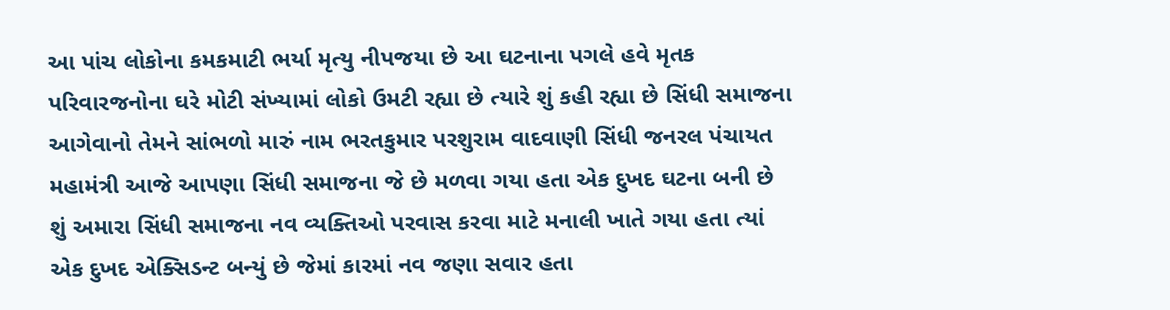આ પાંચ લોકોના કમકમાટી ભર્યા મૃત્યુ નીપજયા છે આ ઘટનાના પગલે હવે મૃતક પરિવારજનોના ઘરે મોટી સંખ્યામાં લોકો ઉમટી રહ્યા છે ત્યારે શું કહી રહ્યા છે સિંધી સમાજના આગેવાનો તેમને સાંભળો મારું નામ ભરતકુમાર પરશુરામ વાદવાણી સિંધી જનરલ પંચાયત મહામંત્રી આજે આપણા સિંધી સમાજના જે છે મળવા ગયા હતા એક દુખદ ઘટના બની છે શું અમારા સિંધી સમાજના નવ વ્યક્તિઓ પરવાસ કરવા માટે મનાલી ખાતે ગયા હતા ત્યાં એક દુખદ એક્સિડન્ટ બન્યું છે જેમાં કારમાં નવ જણા સવાર હતા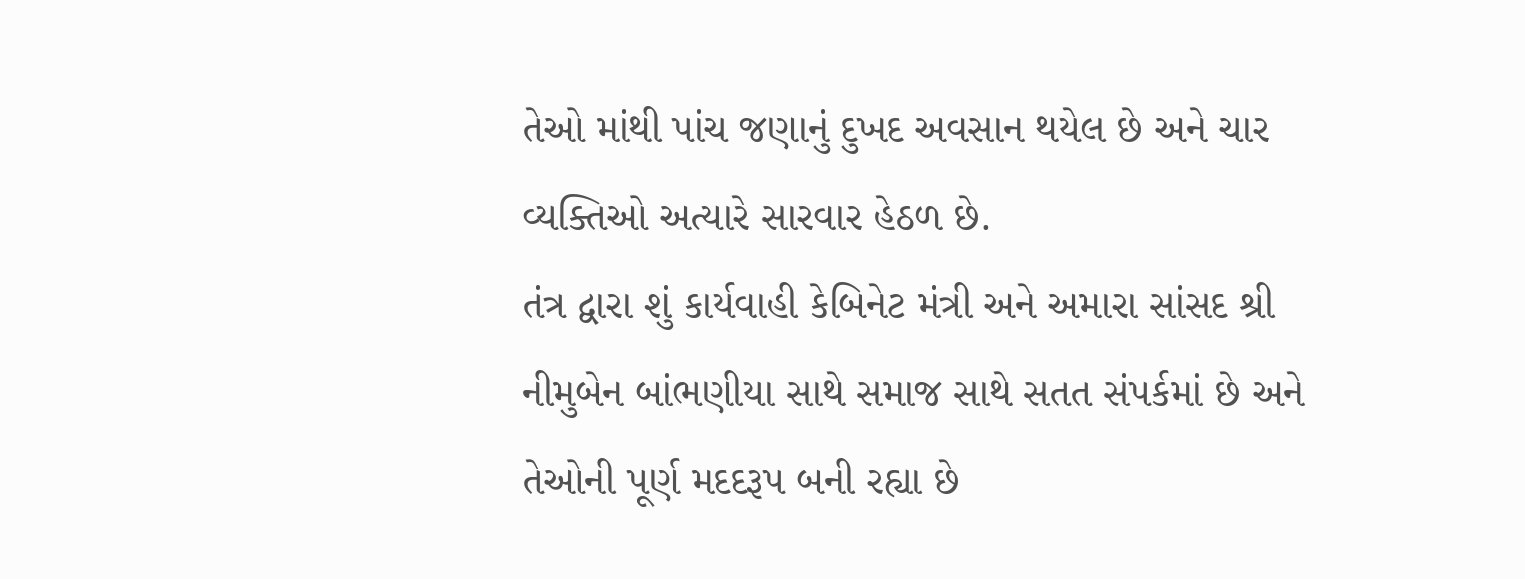તેઓ માંથી પાંચ જણાનું દુખદ અવસાન થયેલ છે અને ચાર વ્યક્તિઓ અત્યારે સારવાર હેઠળ છે.
તંત્ર દ્વારા શું કાર્યવાહી કેબિનેટ મંત્રી અને અમારા સાંસદ શ્રી નીમુબેન બાંભણીયા સાથે સમાજ સાથે સતત સંપર્કમાં છે અને તેઓની પૂર્ણ મદદરૂપ બની રહ્યા છે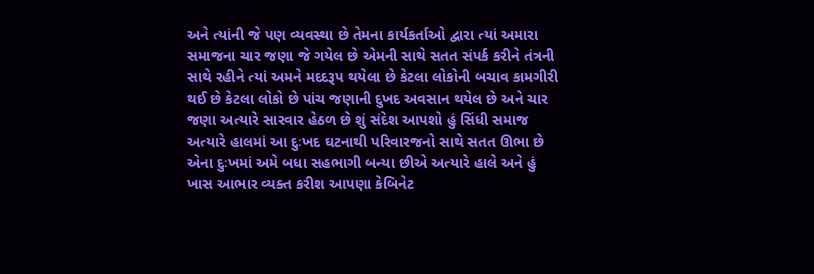અને ત્યાંની જે પણ વ્યવસ્થા છે તેમના કાર્યકર્તાઓ દ્વારા ત્યાં અમારા સમાજના ચાર જણા જે ગયેલ છે એમની સાથે સતત સંપર્ક કરીને તંત્રની સાથે રહીને ત્યાં અમને મદદરૂપ થયેલા છે કેટલા લોકોની બચાવ કામગીરી થઈ છે કેટલા લોકો છે પાંચ જણાની દુખદ અવસાન થયેલ છે અને ચાર જણા અત્યારે સારવાર હેઠળ છે શું સંદેશ આપશો હું સિંધી સમાજ અત્યારે હાલમાં આ દુઃખદ ઘટનાથી પરિવારજનો સાથે સતત ઊભા છે એના દુઃખમાં અમે બધા સહભાગી બન્યા છીએ અત્યારે હાલે અને હું ખાસ આભાર વ્યક્ત કરીશ આપણા કેબિનેટ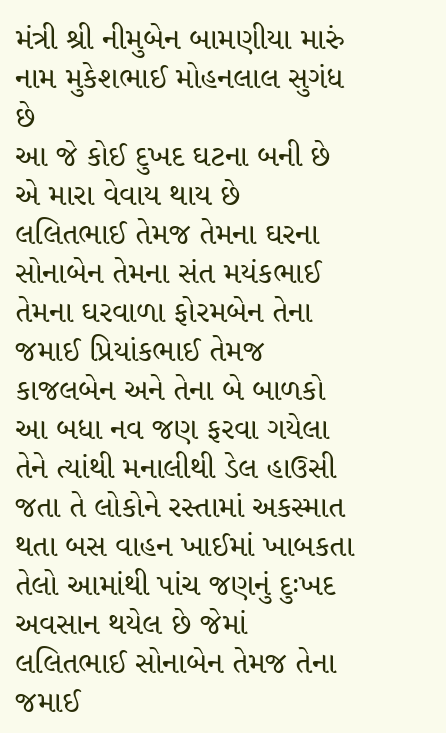મંત્રી શ્રી નીમુબેન બામણીયા મારું નામ મુકેશભાઈ મોહનલાલ સુગંધ છે
આ જે કોઈ દુખદ ઘટના બની છે એ મારા વેવાય થાય છે લલિતભાઈ તેમજ તેમના ઘરના સોનાબેન તેમના સંત મયંકભાઈ તેમના ઘરવાળા ફોરમબેન તેના જમાઈ પ્રિયાંકભાઈ તેમજ કાજલબેન અને તેના બે બાળકો આ બધા નવ જણ ફરવા ગયેલા તેને ત્યાંથી મનાલીથી ડેલ હાઉસી જતા તે લોકોને રસ્તામાં અકસ્માત થતા બસ વાહન ખાઈમાં ખાબકતા તેલો આમાંથી પાંચ જણનું દુઃખદ અવસાન થયેલ છે જેમાં લલિતભાઈ સોનાબેન તેમજ તેના જમાઈ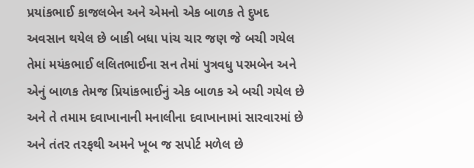પ્રયાંકભાઈ કાજલબેન અને એમનો એક બાળક તે દુખદ અવસાન થયેલ છે બાકી બધા પાંચ ચાર જણ જે બચી ગયેલ તેમાં મયંકભાઈ લલિતભાઈના સન તેમાં પુત્રવધુ પરમબેન અને એનું બાળક તેમજ પ્રિયાંકભાઈનું એક બાળક એ બચી ગયેલ છે અને તે તમામ દવાખાનાની મનાલીના દવાખાનામાં સારવારમાં છે અને તંતર તરફથી અમને ખૂબ જ સપોર્ટ મળેલ છે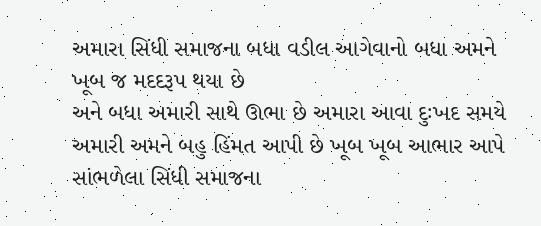અમારા સિંધી સમાજના બધા વડીલ આગેવાનો બધા અમને ખૂબ જ મદદરૂપ થયા છે
અને બધા અમારી સાથે ઊભા છે અમારા આવા દુઃખદ સમયે અમારી અમને બહુ હિંમત આપી છે ખૂબ ખૂબ આભાર આપે સાંભળેલા સિંધી સમાજના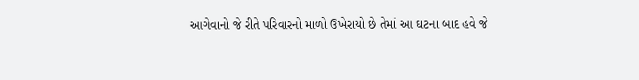આગેવાનો જે રીતે પરિવારનો માળો ઉખેરાયો છે તેમાં આ ઘટના બાદ હવે જે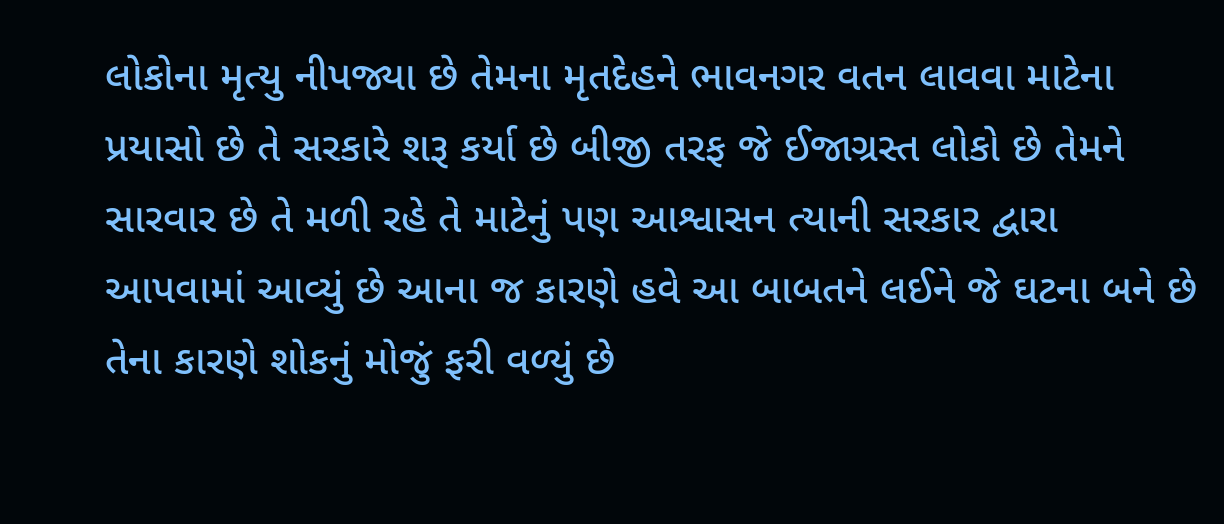લોકોના મૃત્યુ નીપજ્યા છે તેમના મૃતદેહને ભાવનગર વતન લાવવા માટેના પ્રયાસો છે તે સરકારે શરૂ કર્યા છે બીજી તરફ જે ઈજાગ્રસ્ત લોકો છે તેમને સારવાર છે તે મળી રહે તે માટેનું પણ આશ્વાસન ત્યાની સરકાર દ્વારા આપવામાં આવ્યું છે આના જ કારણે હવે આ બાબતને લઈને જે ઘટના બને છે તેના કારણે શોકનું મોજું ફરી વળ્યું છે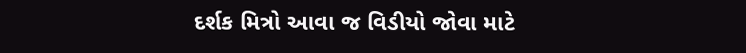દર્શક મિત્રો આવા જ વિડીયો જોવા માટે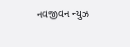નવજીવન ન્યુઝ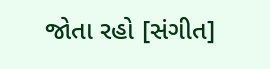જોતા રહો [સંગીત]